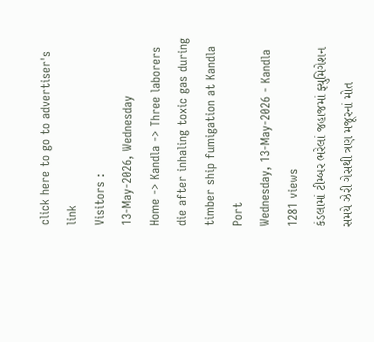click here to go to advertiser's link
Visitors :
13-May-2026, Wednesday
Home -> Kandla -> Three laborers die after inhaling toxic gas during timber ship fumigation at Kandla Port
Wednesday, 13-May-2026 - Kandla 1281 views
કંડલામાં ટીમ્બર ભરેલાં જહાજમાં ફ્યુમિગેશન સમયે ઝેરી ગેસથી ત્રણ મજૂરનાં મોત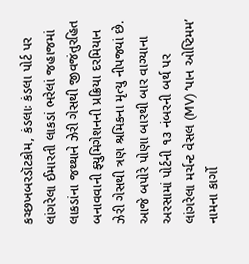કચ્છખબરડૉટકોમ, કંડલાઃ કંડલા પોર્ટ પર લાંગરેલા ઈમારતી લાકડાં ભરેલાં જહાજમાં લાકડાંના જથ્થાને ઝેરી ગેસથી જીવજંતુરહિત બનાવવાની ફ્યુમિગેશનની પ્રક્રિયા દરમિયાન ઝેરી ગેસથી ત્રણ શ્રમિકના મૃત્યુ નીપજ્યાં છે. આજે બપોરે પોણા બારથી બાર વાગ્યાના અરસામાં પોર્ટની ૧૩ નંબરની બર્થ પર લાંગરેલા મર્ચન્ટ વેસલ (MV) ‘પાન ઓપ્ટિમમ’ નામના કાર્ગો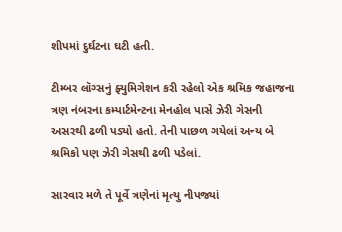શીપમાં દુર્ઘટના ઘટી હતી.

ટીમ્બર લૉગ્સનું ફ્યુમિગેશન કરી રહેલો એક શ્રમિક જહાજના ત્રણ નંબરના કમ્પાર્ટમેન્ટના મેનહોલ પાસે ઝેરી ગેસની અસરથી ઢળી પડ્યો હતો. તેની પાછળ ગયેલાં અન્ય બે શ્રમિકો પણ ઝેરી ગેસથી ઢળી પડેલાં.

સારવાર મળે તે પૂર્વે ત્રણેનાં મૃત્યુ નીપજ્યાં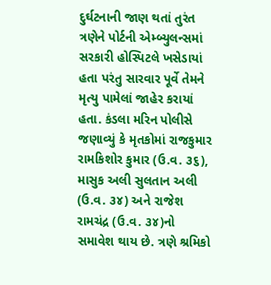દુર્ઘટનાની જાણ થતાં તુરંત ત્રણેને પોર્ટની એમ્બ્યુલન્સમાં સરકારી હોસ્પિટલે ખસેડાયાં હતા પરંતુ સારવાર પૂર્વે તેમને મૃત્યુ પામેલાં જાહેર કરાયાં હતા. કંડલા મરિન પોલીસે જણાવ્યું કે મૃતકોમાં રાજકુમાર રામકિશોર કુમાર (ઉ.વ. ૩૬), માસુક અલી સુલતાન અલી (ઉ.વ. ૩૪) અને રાજેશ રામચંદ્ર (ઉ.વ. ૩૪)નો સમાવેશ થાય છે. ત્રણે શ્રમિકો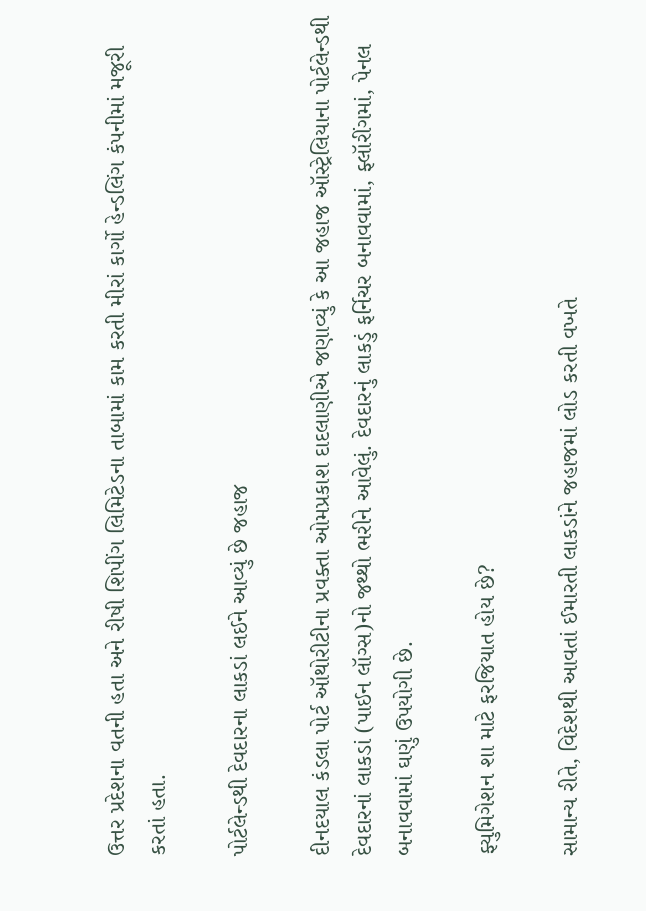ઉત્તર પ્રદેશના વતની હતા અને રીષી શિપીંગ લિમિટેડના તાબામાં કામ કરતી મીરાં કાર્ગો હેન્ડલિંગ કંપનીમાં મજૂરી કરતાં હતા.

પોર્ટલેન્ડથી દેવદારના લાકડાં લઈને આવ્યું છે જહાજ

દીનદયાલ કંડલા પોર્ટ ઑથોરીટીના પ્રવક્તા ઓમપ્રકાશ દાદલાણીએ જણાવ્યું કે આ જહાજ ઑસ્ટ્રેલિયાના પોર્ટલેન્ડથી દેવદારનાં લાકડાં (પાઈન લૉગ્સ)નો જથ્થો ભરીને આવેલું. દેવદારનું લાકડું ફર્નિચર બનાવવામાં, ફ્લૉરીંગમાં, પેનલ બનાવવામાં ઘણું ઉપયોગી છે.

ફ્યુમિગેશન શા માટે ફરજિયાત હોય છે?

સામાન્ય રીતે, વિદેશથી આવતાં ઈમારતી લાકડાંને જહાજમાં લોડ કરતી વખતે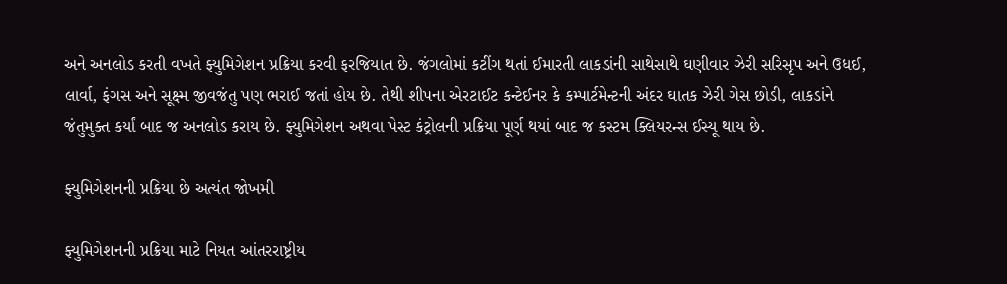અને અનલોડ કરતી વખતે ફ્યુમિગેશન પ્રક્રિયા કરવી ફરજિયાત છે. જંગલોમાં કટીંગ થતાં ઈમારતી લાકડાંની સાથેસાથે ઘણીવાર ઝેરી સરિસૃપ અને ઉધઈ, લાર્વા, ફંગસ અને સૂક્ષ્મ જીવજંતુ પણ ભરાઈ જતાં હોય છે. તેથી શીપના એરટાઈટ કન્ટેઈનર કે કમ્પાર્ટમેન્ટની અંદર ઘાતક ઝેરી ગેસ છોડી, લાકડાંને જંતુમુક્ત કર્યાં બાદ જ અનલોડ કરાય છે. ફ્યુમિગેશન અથવા પેસ્ટ કંટ્રોલની પ્રક્રિયા પૂર્ણ થયાં બાદ જ કસ્ટમ ક્લિયરન્સ ઈસ્યૂ થાય છે.

ફ્યુમિગેશનની પ્રક્રિયા છે અત્યંત જોખમી

ફ્યુમિગેશનની પ્રક્રિયા માટે નિયત આંતરરાષ્ટ્રીય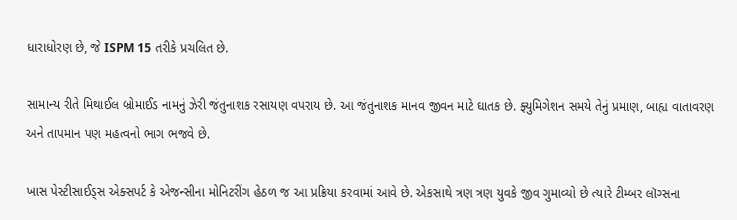ધારાધોરણ છે, જે ISPM 15 તરીકે પ્રચલિત છે.

સામાન્ય રીતે મિથાઈલ બ્રોમાઈડ નામનું ઝેરી જંતુનાશક રસાયણ વપરાય છે. આ જંતુનાશક માનવ જીવન માટે ઘાતક છે. ફ્યુમિગેશન સમયે તેનું પ્રમાણ, બાહ્ય વાતાવરણ અને તાપમાન પણ મહત્વનો ભાગ ભજવે છે.

ખાસ પેસ્ટીસાઈડ્સ એક્સપર્ટ કે એજન્સીના મોનિટરીંગ હેઠળ જ આ પ્રક્રિયા કરવામાં આવે છે. એકસાથે ત્રણ ત્રણ યુવકે જીવ ગુમાવ્યો છે ત્યારે ટીમ્બર લૉગ્સના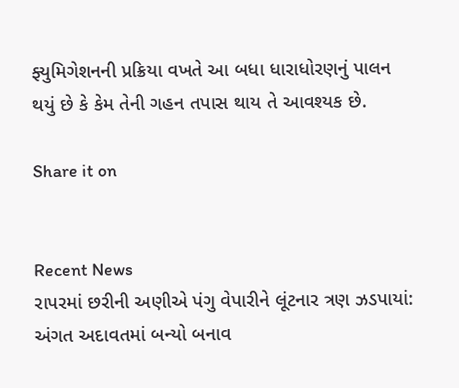ફ્યુમિગેશનની પ્રક્રિયા વખતે આ બધા ધારાધોરણનું પાલન થયું છે કે કેમ તેની ગહન તપાસ થાય તે આવશ્યક છે.

Share it on


Recent News
રાપરમાં છરીની અણીએ પંગુ વેપારીને લૂંટનાર ત્રણ ઝડપાયાં: અંગત અદાવતમાં બન્યો બનાવ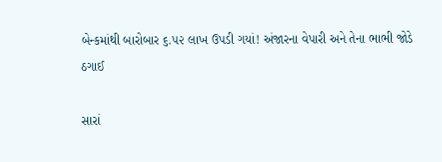બેન્કમાંથી બારોબાર ૬.૫૨ લાખ ઉપડી ગયાં! અંજારના વેપારી અને તેના ભાભી જોડે ઠગાઈ

સારાં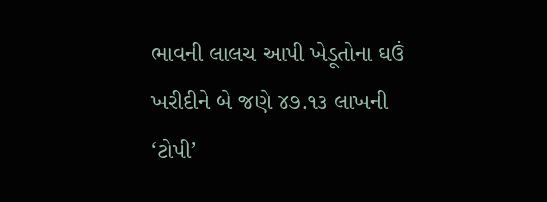ભાવની લાલચ આપી ખેડૂતોના ઘઉં ખરીદીને બે જણે ૪૭.૧૩ લાખની ‘ટોપી’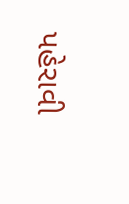પહેરાવી